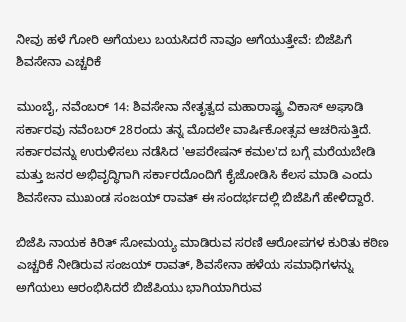ನೀವು ಹಳೆ ಗೋರಿ ಅಗೆಯಲು ಬಯಸಿದರೆ ನಾವೂ ಅಗೆಯುತ್ತೇವೆ: ಬಿಜೆಪಿಗೆ ಶಿವಸೇನಾ ಎಚ್ಚರಿಕೆ

ಮುಂಬೈ, ನವೆಂಬರ್ 14: ಶಿವಸೇನಾ ನೇತೃತ್ವದ ಮಹಾರಾಷ್ಟ್ರ ವಿಕಾಸ್ ಅಘಾಡಿ ಸರ್ಕಾರವು ನವೆಂಬರ್ 28ರಂದು ತನ್ನ ಮೊದಲೇ ವಾರ್ಷಿಕೋತ್ಸವ ಆಚರಿಸುತ್ತಿದೆ. ಸರ್ಕಾರವನ್ನು ಉರುಳಿಸಲು ನಡೆಸಿದ 'ಆಪರೇಷನ್ ಕಮಲ'ದ ಬಗ್ಗೆ ಮರೆಯಬೇಡಿ ಮತ್ತು ಜನರ ಅಭಿವೃದ್ಧಿಗಾಗಿ ಸರ್ಕಾರದೊಂದಿಗೆ ಕೈಜೋಡಿಸಿ ಕೆಲಸ ಮಾಡಿ ಎಂದು ಶಿವಸೇನಾ ಮುಖಂಡ ಸಂಜಯ್ ರಾವತ್ ಈ ಸಂದರ್ಭದಲ್ಲಿ ಬಿಜೆಪಿಗೆ ಹೇಳಿದ್ದಾರೆ.

ಬಿಜೆಪಿ ನಾಯಕ ಕಿರಿತ್ ಸೋಮಯ್ಯ ಮಾಡಿರುವ ಸರಣಿ ಆರೋಪಗಳ ಕುರಿತು ಕಠಿಣ ಎಚ್ಚರಿಕೆ ನೀಡಿರುವ ಸಂಜಯ್ ರಾವತ್, ಶಿವಸೇನಾ ಹಳೆಯ ಸಮಾಧಿಗಳನ್ನು ಅಗೆಯಲು ಆರಂಭಿಸಿದರೆ ಬಿಜೆಪಿಯು ಭಾಗಿಯಾಗಿರುವ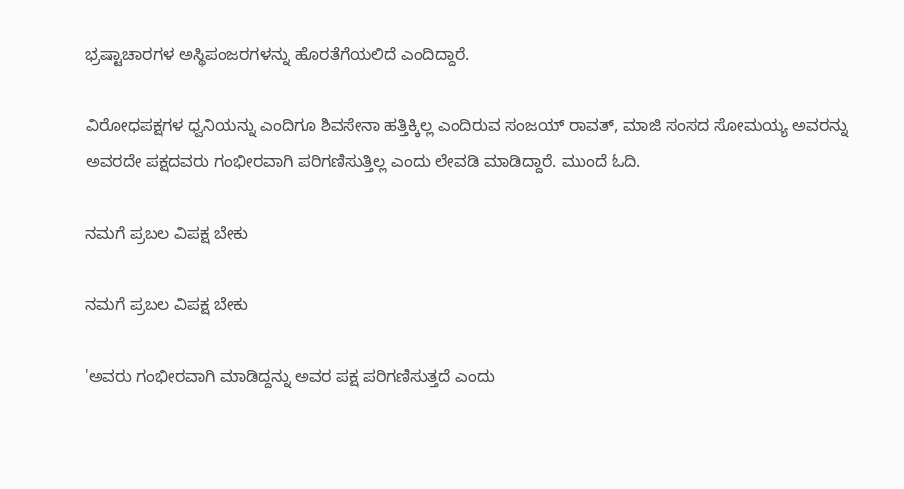ಭ್ರಷ್ಟಾಚಾರಗಳ ಅಸ್ಥಿಪಂಜರಗಳನ್ನು ಹೊರತೆಗೆಯಲಿದೆ ಎಂದಿದ್ದಾರೆ.

ವಿರೋಧಪಕ್ಷಗಳ ಧ್ವನಿಯನ್ನು ಎಂದಿಗೂ ಶಿವಸೇನಾ ಹತ್ತಿಕ್ಕಿಲ್ಲ ಎಂದಿರುವ ಸಂಜಯ್ ರಾವತ್, ಮಾಜಿ ಸಂಸದ ಸೋಮಯ್ಯ ಅವರನ್ನು ಅವರದೇ ಪಕ್ಷದವರು ಗಂಭೀರವಾಗಿ ಪರಿಗಣಿಸುತ್ತಿಲ್ಲ ಎಂದು ಲೇವಡಿ ಮಾಡಿದ್ದಾರೆ. ಮುಂದೆ ಓದಿ.

ನಮಗೆ ಪ್ರಬಲ ವಿಪಕ್ಷ ಬೇಕು

ನಮಗೆ ಪ್ರಬಲ ವಿಪಕ್ಷ ಬೇಕು

'ಅವರು ಗಂಭೀರವಾಗಿ ಮಾಡಿದ್ದನ್ನು ಅವರ ಪಕ್ಷ ಪರಿಗಣಿಸುತ್ತದೆ ಎಂದು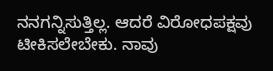ನನಗನ್ನಿಸುತ್ತಿಲ್ಲ. ಆದರೆ ವಿರೋಧಪಕ್ಷವು ಟೀಕಿಸಲೇಬೇಕು. ನಾವು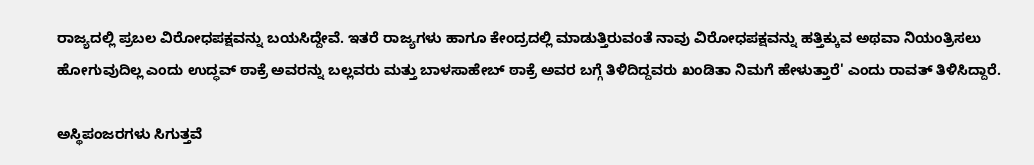ರಾಜ್ಯದಲ್ಲಿ ಪ್ರಬಲ ವಿರೋಧಪಕ್ಷವನ್ನು ಬಯಸಿದ್ದೇವೆ. ಇತರೆ ರಾಜ್ಯಗಳು ಹಾಗೂ ಕೇಂದ್ರದಲ್ಲಿ ಮಾಡುತ್ತಿರುವಂತೆ ನಾವು ವಿರೋಧಪಕ್ಷವನ್ನು ಹತ್ತಿಕ್ಕುವ ಅಥವಾ ನಿಯಂತ್ರಿಸಲು ಹೋಗುವುದಿಲ್ಲ ಎಂದು ಉದ್ಧವ್ ಠಾಕ್ರೆ ಅವರನ್ನು ಬಲ್ಲವರು ಮತ್ತು ಬಾಳಸಾಹೇಬ್ ಠಾಕ್ರೆ ಅವರ ಬಗ್ಗೆ ತಿಳಿದಿದ್ದವರು ಖಂಡಿತಾ ನಿಮಗೆ ಹೇಳುತ್ತಾರೆ' ಎಂದು ರಾವತ್ ತಿಳಿಸಿದ್ದಾರೆ.

ಅಸ್ಥಿಪಂಜರಗಳು ಸಿಗುತ್ತವೆ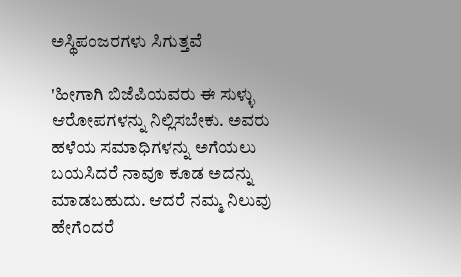ಅಸ್ಥಿಪಂಜರಗಳು ಸಿಗುತ್ತವೆ

'ಹೀಗಾಗಿ ಬಿಜೆಪಿಯವರು ಈ ಸುಳ್ಳು ಆರೋಪಗಳನ್ನು ನಿಲ್ಲಿಸಬೇಕು. ಅವರು ಹಳೆಯ ಸಮಾಧಿಗಳನ್ನು ಅಗೆಯಲು ಬಯಸಿದರೆ ನಾವೂ ಕೂಡ ಅದನ್ನು ಮಾಡಬಹುದು. ಆದರೆ ನಮ್ಮ ನಿಲುವು ಹೇಗೆಂದರೆ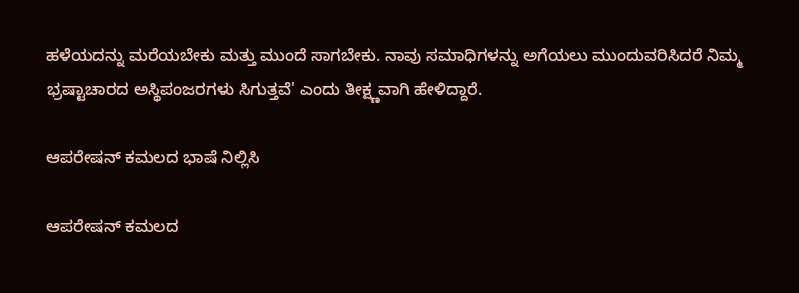ಹಳೆಯದನ್ನು ಮರೆಯಬೇಕು ಮತ್ತು ಮುಂದೆ ಸಾಗಬೇಕು. ನಾವು ಸಮಾಧಿಗಳನ್ನು ಅಗೆಯಲು ಮುಂದುವರಿಸಿದರೆ ನಿಮ್ಮ ಭ್ರಷ್ಟಾಚಾರದ ಅಸ್ಥಿಪಂಜರಗಳು ಸಿಗುತ್ತವೆ' ಎಂದು ತೀಕ್ಷ್ಣವಾಗಿ ಹೇಳಿದ್ದಾರೆ.

ಆಪರೇಷನ್ ಕಮಲದ ಭಾಷೆ ನಿಲ್ಲಿಸಿ

ಆಪರೇಷನ್ ಕಮಲದ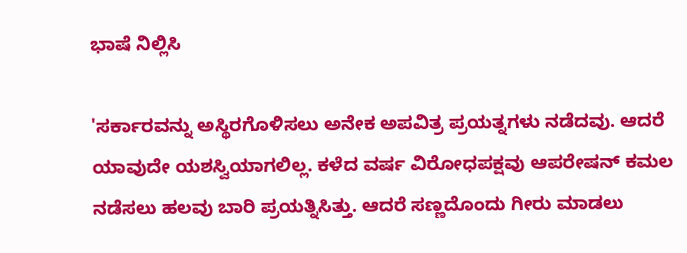ಭಾಷೆ ನಿಲ್ಲಿಸಿ

'ಸರ್ಕಾರವನ್ನು ಅಸ್ಥಿರಗೊಳಿಸಲು ಅನೇಕ ಅಪವಿತ್ರ ಪ್ರಯತ್ನಗಳು ನಡೆದವು. ಆದರೆ ಯಾವುದೇ ಯಶಸ್ವಿಯಾಗಲಿಲ್ಲ. ಕಳೆದ ವರ್ಷ ವಿರೋಧಪಕ್ಷವು ಆಪರೇಷನ್ ಕಮಲ ನಡೆಸಲು ಹಲವು ಬಾರಿ ಪ್ರಯತ್ನಿಸಿತ್ತು. ಆದರೆ ಸಣ್ಣದೊಂದು ಗೀರು ಮಾಡಲು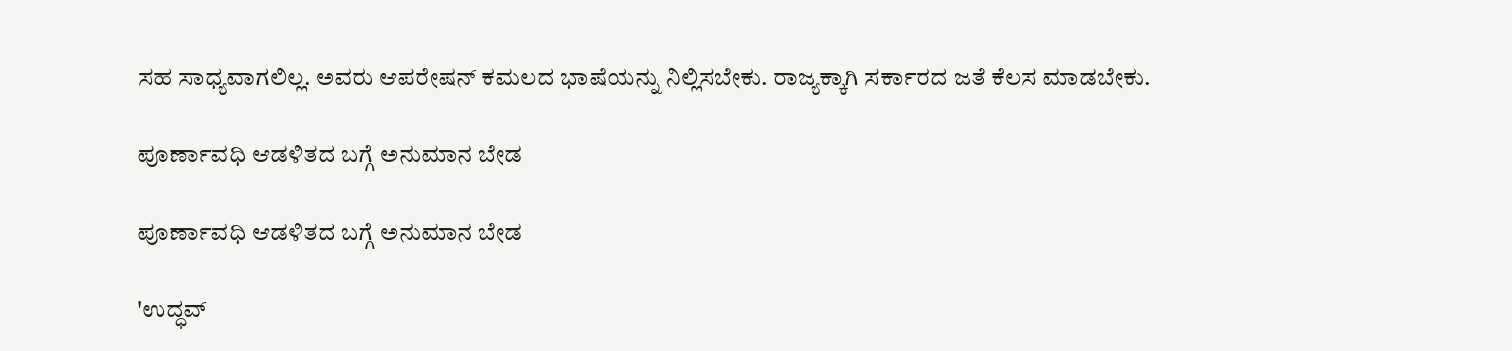ಸಹ ಸಾಧ್ಯವಾಗಲಿಲ್ಲ. ಅವರು ಆಪರೇಷನ್ ಕಮಲದ ಭಾಷೆಯನ್ನು ನಿಲ್ಲಿಸಬೇಕು. ರಾಜ್ಯಕ್ಕಾಗಿ ಸರ್ಕಾರದ ಜತೆ ಕೆಲಸ ಮಾಡಬೇಕು.

ಪೂರ್ಣಾವಧಿ ಆಡಳಿತದ ಬಗ್ಗೆ ಅನುಮಾನ ಬೇಡ

ಪೂರ್ಣಾವಧಿ ಆಡಳಿತದ ಬಗ್ಗೆ ಅನುಮಾನ ಬೇಡ

'ಉದ್ಧವ್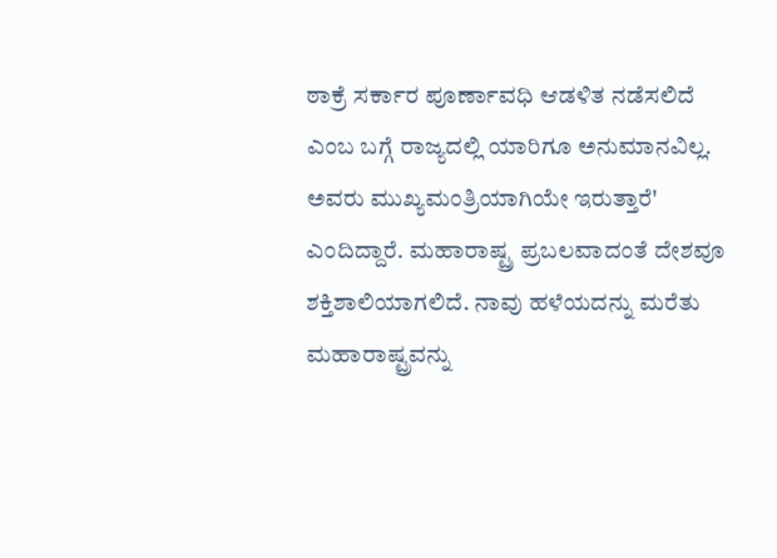ಠಾಕ್ರೆ ಸರ್ಕಾರ ಪೂರ್ಣಾವಧಿ ಆಡಳಿತ ನಡೆಸಲಿದೆ ಎಂಬ ಬಗ್ಗೆ ರಾಜ್ಯದಲ್ಲಿ ಯಾರಿಗೂ ಅನುಮಾನವಿಲ್ಲ. ಅವರು ಮುಖ್ಯಮಂತ್ರಿಯಾಗಿಯೇ ಇರುತ್ತಾರೆ' ಎಂದಿದ್ದಾರೆ. ಮಹಾರಾಷ್ಟ್ರ ಪ್ರಬಲವಾದಂತೆ ದೇಶವೂ ಶಕ್ತಿಶಾಲಿಯಾಗಲಿದೆ. ನಾವು ಹಳೆಯದನ್ನು ಮರೆತು ಮಹಾರಾಷ್ಟ್ರವನ್ನು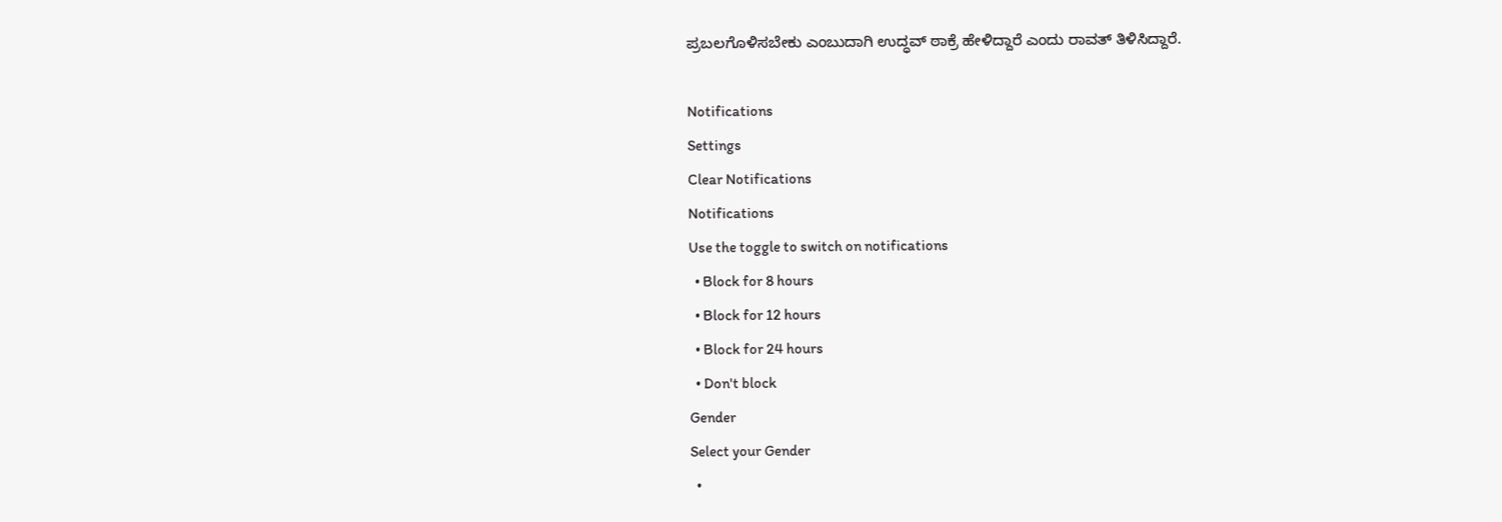ಪ್ರಬಲಗೊಳಿಸಬೇಕು ಎಂಬುದಾಗಿ ಉದ್ಧವ್ ಠಾಕ್ರೆ ಹೇಳಿದ್ದಾರೆ ಎಂದು ರಾವತ್ ತಿಳಿಸಿದ್ದಾರೆ.

Notifications
Settings
Clear Notifications
Notifications
Use the toggle to switch on notifications
  • Block for 8 hours
  • Block for 12 hours
  • Block for 24 hours
  • Don't block
Gender
Select your Gender
  •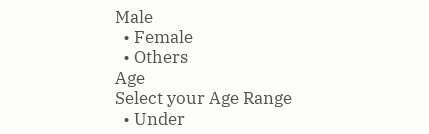Male
  • Female
  • Others
Age
Select your Age Range
  • Under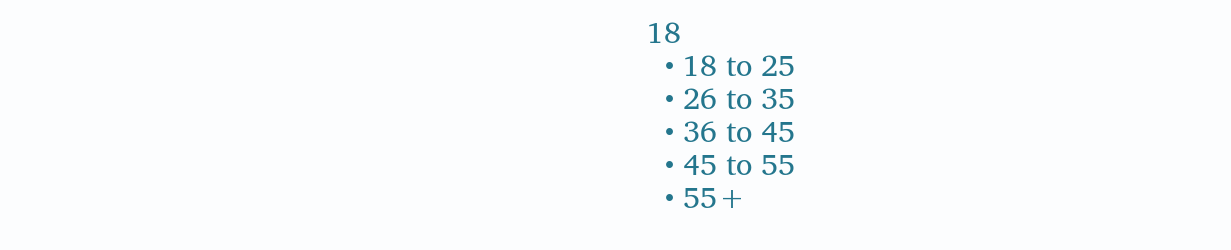18
  • 18 to 25
  • 26 to 35
  • 36 to 45
  • 45 to 55
  • 55+